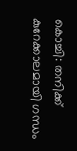കൊച്ചി: തനിക്ക് കുറേക്കാലമായി ഗന്ധം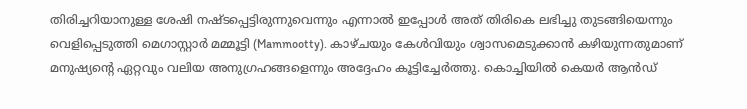തിരിച്ചറിയാനുള്ള ശേഷി നഷ്ടപ്പെട്ടിരുന്നുവെന്നും എന്നാൽ ഇപ്പോൾ അത് തിരികെ ലഭിച്ചു തുടങ്ങിയെന്നും വെളിപ്പെടുത്തി മെഗാസ്റ്റാർ മമ്മൂട്ടി (Mammootty). കാഴ്ചയും കേൾവിയും ശ്വാസമെടുക്കാൻ കഴിയുന്നതുമാണ് മനുഷ്യന്റെ ഏറ്റവും വലിയ അനുഗ്രഹങ്ങളെന്നും അദ്ദേഹം കൂട്ടിച്ചേർത്തു. കൊച്ചിയിൽ കെയർ ആൻഡ്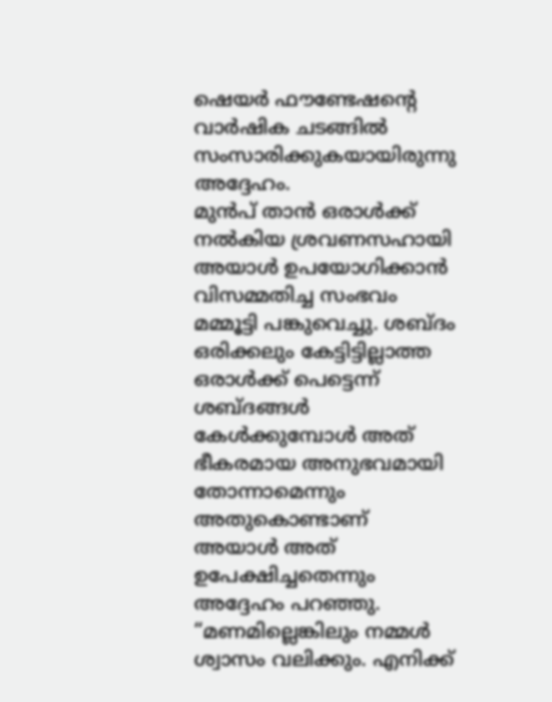ഷെയർ ഫൗണ്ടേഷന്റെ വാർഷിക ചടങ്ങിൽ സംസാരിക്കുകയായിരുന്നു അദ്ദേഹം.
മുൻപ് താൻ ഒരാൾക്ക് നൽകിയ ശ്രവണസഹായി അയാൾ ഉപയോഗിക്കാൻ വിസമ്മതിച്ച സംഭവം മമ്മൂട്ടി പങ്കുവെച്ചു. ശബ്ദം ഒരിക്കലും കേട്ടിട്ടില്ലാത്ത ഒരാൾക്ക് പെട്ടെന്ന് ശബ്ദങ്ങൾ കേൾക്കുമ്പോൾ അത് ഭീകരമായ അനുഭവമായി തോന്നാമെന്നും അതുകൊണ്ടാണ് അയാൾ അത് ഉപേക്ഷിച്ചതെന്നും അദ്ദേഹം പറഞ്ഞു. “മണമില്ലെങ്കിലും നമ്മൾ ശ്വാസം വലിക്കും. എനിക്ക്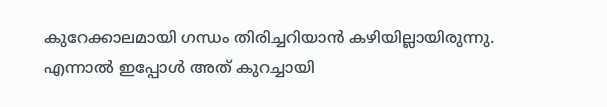കുറേക്കാലമായി ഗന്ധം തിരിച്ചറിയാൻ കഴിയില്ലായിരുന്നു. എന്നാൽ ഇപ്പോൾ അത് കുറച്ചായി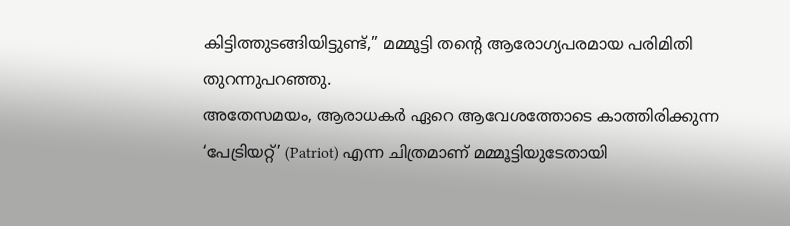കിട്ടിത്തുടങ്ങിയിട്ടുണ്ട്,” മമ്മൂട്ടി തന്റെ ആരോഗ്യപരമായ പരിമിതി തുറന്നുപറഞ്ഞു.
അതേസമയം, ആരാധകർ ഏറെ ആവേശത്തോടെ കാത്തിരിക്കുന്ന ‘പേട്രിയറ്റ്’ (Patriot) എന്ന ചിത്രമാണ് മമ്മൂട്ടിയുടേതായി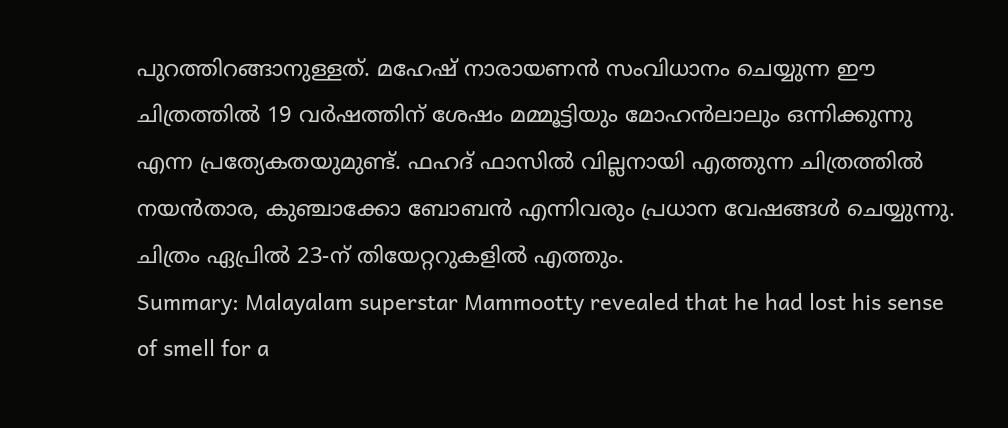പുറത്തിറങ്ങാനുള്ളത്. മഹേഷ് നാരായണൻ സംവിധാനം ചെയ്യുന്ന ഈ ചിത്രത്തിൽ 19 വർഷത്തിന് ശേഷം മമ്മൂട്ടിയും മോഹൻലാലും ഒന്നിക്കുന്നു എന്ന പ്രത്യേകതയുമുണ്ട്. ഫഹദ് ഫാസിൽ വില്ലനായി എത്തുന്ന ചിത്രത്തിൽ നയൻതാര, കുഞ്ചാക്കോ ബോബൻ എന്നിവരും പ്രധാന വേഷങ്ങൾ ചെയ്യുന്നു. ചിത്രം ഏപ്രിൽ 23-ന് തിയേറ്ററുകളിൽ എത്തും.
Summary: Malayalam superstar Mammootty revealed that he had lost his sense of smell for a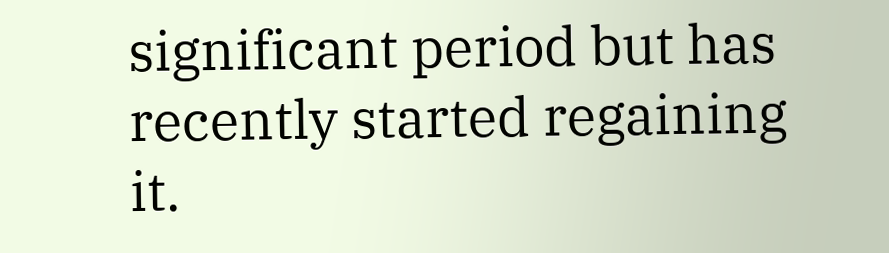significant period but has recently started regaining it.